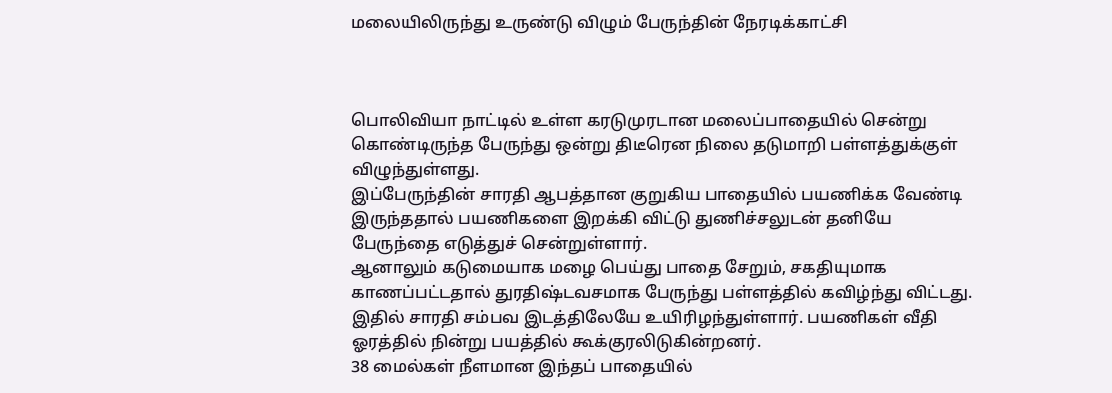மலையிலிருந்து உருண்டு விழும் பேருந்தின் நேரடிக்காட்சி



பொலிவியா நாட்டில் உள்ள கரடுமுரடான மலைப்பாதையில் சென்று கொண்டிருந்த பேருந்து ஒன்று திடீரென நிலை தடுமாறி பள்ளத்துக்குள் விழுந்துள்ளது.
இப்பேருந்தின் சாரதி ஆபத்தான குறுகிய பாதையில் பயணிக்க வேண்டி இருந்ததால் பயணிகளை இறக்கி விட்டு துணிச்சலுடன் தனியே பேருந்தை எடுத்துச் சென்றுள்ளார்.
ஆனாலும் கடுமையாக மழை பெய்து பாதை சேறும், சகதியுமாக காணப்பட்டதால் துரதிஷ்டவசமாக பேருந்து பள்ளத்தில் கவிழ்ந்து விட்டது. இதில் சாரதி சம்பவ இடத்திலேயே உயிரிழந்துள்ளார். பயணிகள் வீதி ஓரத்தில் நின்று பயத்தில் கூக்குரலிடுகின்றனர்.
38 மைல்கள் நீளமான இந்தப் பாதையில்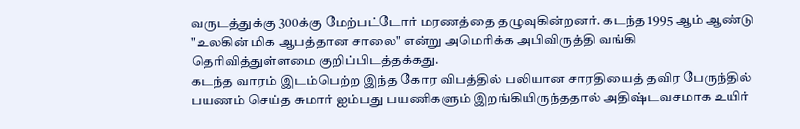வருடத்துக்கு 300க்கு மேற்பட்டோர் மரணத்தை தழுவுகின்றனர். கடந்த 1995 ஆம் ஆண்டு "உலகின் மிக ஆபத்தான சாலை" என்று அமெரிக்க அபிவிருத்தி வங்கி தெரிவித்துள்ளமை குறிப்பிடத்தக்கது.
கடந்த வாரம் இடம்பெற்ற இந்த கோர விபத்தில் பலியான சாரதியைத் தவிர பேருந்தில் பயணம் செய்த சுமார் ஐம்பது பயணிகளும் இறங்கியிருந்ததால் அதிஷ்டவசமாக உயிர்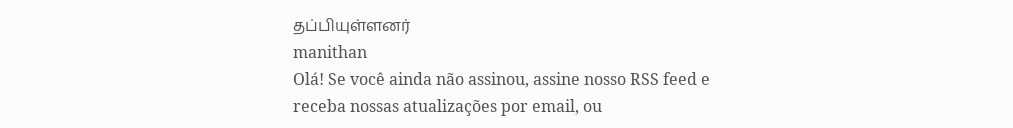தப்பியுள்ளனர்
manithan
Olá! Se você ainda não assinou, assine nosso RSS feed e receba nossas atualizações por email, ou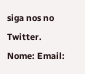siga nos no Twitter.
Nome: Email: